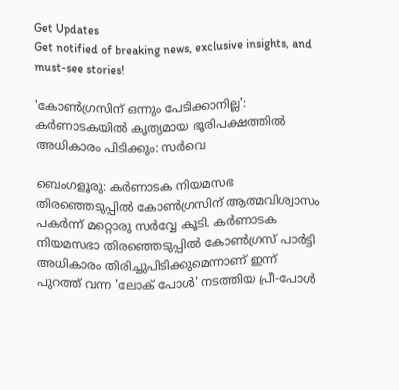Get Updates
Get notified of breaking news, exclusive insights, and must-see stories!

'കോണ്‍ഗ്രസിന് ഒന്നും പേടിക്കാനില്ല': കർണാടകയില്‍ കൃത്യമായ ഭൂരിപക്ഷത്തില്‍ അധികാരം പിടിക്കും: സർവെ

ബെംഗളൂരു: കർണാടക നിയമസഭ തിരഞ്ഞെടുപ്പില്‍ കോണ്‍ഗ്രസിന് ആത്മവിശ്വാസം പകർന്ന് മറ്റൊരു സർവ്വേ കൂടി. കർണാടക നിയമസഭാ തിരഞ്ഞെടുപ്പിൽ കോൺഗ്രസ് പാർട്ടി അധികാരം തിരിച്ചുപിടിക്കുമെന്നാണ് ഇന്ന് പുറത്ത് വന്ന 'ലോക് പോൾ' നടത്തിയ പ്രീ-പോൾ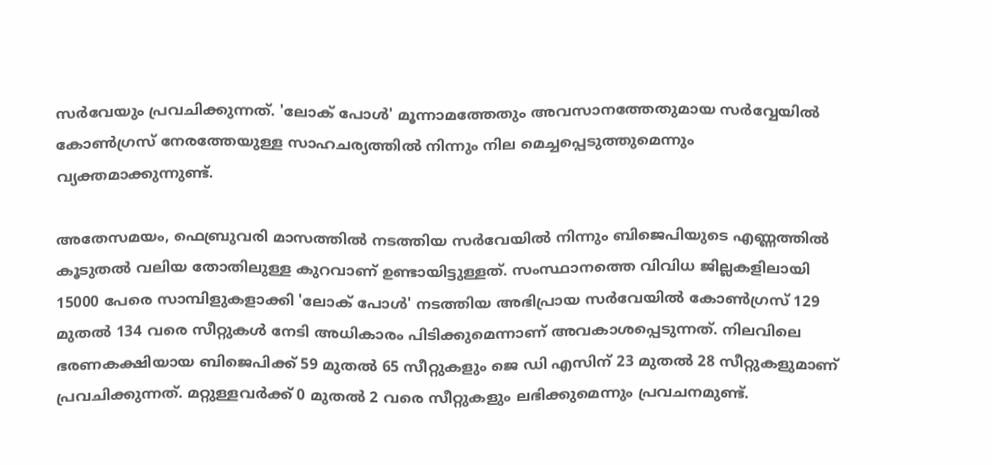സർവേയും പ്രവചിക്കുന്നത്. 'ലോക് പോൾ' മൂന്നാമത്തേതും അവസാനത്തേതുമായ സർവ്വേയിൽ കോൺഗ്രസ് നേരത്തേയുള്ള സാഹചര്യത്തില്‍ നിന്നും നില മെച്ചപ്പെടുത്തുമെന്നും വ്യക്തമാക്കുന്നുണ്ട്.

അതേസമയം, ഫെബ്രുവരി മാസത്തിൽ നടത്തിയ സർവേയിൽ നിന്നും ബിജെപിയുടെ എണ്ണത്തിൽ കൂടുതൽ വലിയ തോതിലുള്ള കുറവാണ് ഉണ്ടായിട്ടുള്ളത്. സംസ്ഥാനത്തെ വിവിധ ജില്ലകളിലായി 15000 പേരെ സാമ്പിളുകളാക്കി 'ലോക് പോൾ' നടത്തിയ അഭിപ്രായ സർവേയിൽ കോൺഗ്രസ് 129 മുതല്‍ 134 വരെ സീറ്റുകള്‍ നേടി അധികാരം പിടിക്കുമെന്നാണ് അവകാശപ്പെടുന്നത്. നിലവിലെ ഭരണകക്ഷിയായ ബിജെപിക്ക് 59 മുതല്‍ 65 സീറ്റുകളും ജെ ഡി എസിന് 23 മുതല്‍ 28 സീറ്റുകളുമാണ് പ്രവചിക്കുന്നത്. മറ്റുള്ളവർക്ക് 0 മുതല്‍ 2 വരെ സീറ്റുകളും ലഭിക്കുമെന്നും പ്രവചനമുണ്ട്.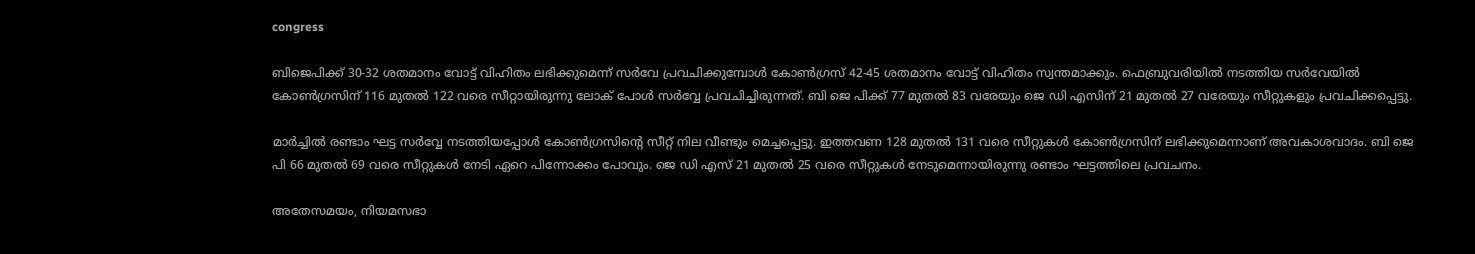congress

ബിജെപിക്ക് 30-32 ശതമാനം വോട്ട് വിഹിതം ലഭിക്കുമെന്ന് സർവേ പ്രവചിക്കുമ്പോൾ കോൺഗ്രസ് 42-45 ശതമാനം വോട്ട് വിഹിതം സ്വന്തമാക്കും. ഫെബ്രുവരിയില്‍ നടത്തിയ സർവേയില്‍ കോണ്‍ഗ്രസിന് 116 മുതല്‍ 122 വരെ സീറ്റായിരുന്നു ലോക് പോള്‍ സർവ്വേ പ്രവചിച്ചിരുന്നത്. ബി ജെ പിക്ക് 77 മുതല്‍ 83 വരേയും ജെ ഡി എസിന് 21 മുതല്‍ 27 വരേയും സീറ്റുകളും പ്രവചിക്കപ്പെട്ടു.

മാർച്ചില്‍ രണ്ടാം ഘട്ട സർവ്വേ നടത്തിയപ്പോള്‍ കോണ്‍ഗ്രസിന്റെ സീറ്റ് നില വീണ്ടും മെച്ചപ്പെട്ടു. ഇത്തവണ 128 മുതല്‍ 131 വരെ സീറ്റുകള്‍ കോണ്‍ഗ്രസിന് ലഭിക്കുമെന്നാണ് അവകാശവാദം. ബി ജെ പി 66 മുതല്‍ 69 വരെ സീറ്റുകള്‍ നേടി ഏറെ പിന്നോക്കം പോവും. ജെ ഡി എസ് 21 മുതല്‍ 25 വരെ സീറ്റുകള്‍ നേടുമെന്നായിരുന്നു രണ്ടാം ഘട്ടത്തിലെ പ്രവചനം.

അതേസമയം, നിയമസഭാ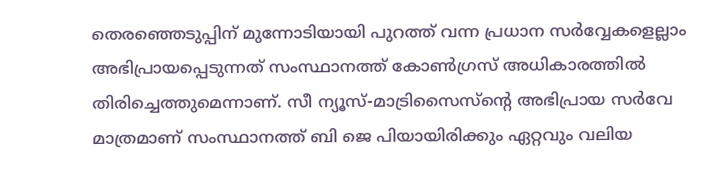തെരഞ്ഞെടുപ്പിന് മുന്നോടിയായി പുറത്ത് വന്ന പ്രധാന സർവ്വേകളെല്ലാം അഭിപ്രായപ്പെടുന്നത് സംസ്ഥാനത്ത് കോൺഗ്രസ് അധികാരത്തിൽ തിരിച്ചെത്തുമെന്നാണ്. സീ ന്യൂസ്-മാട്രിസൈസ്ന്റെ അഭിപ്രായ സർവേ മാത്രമാണ് സംസ്ഥാനത്ത് ബി ജെ പിയായിരിക്കും ഏറ്റവും വലിയ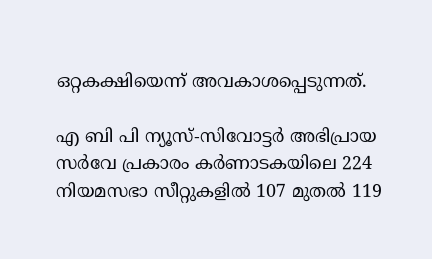ഒറ്റകക്ഷിയെന്ന് അവകാശപ്പെടുന്നത്.

എ ബി പി ന്യൂസ്-സിവോട്ടർ അഭിപ്രായ സർവേ പ്രകാരം കർണാടകയിലെ 224 നിയമസഭാ സീറ്റുകളിൽ 107 മുതൽ 119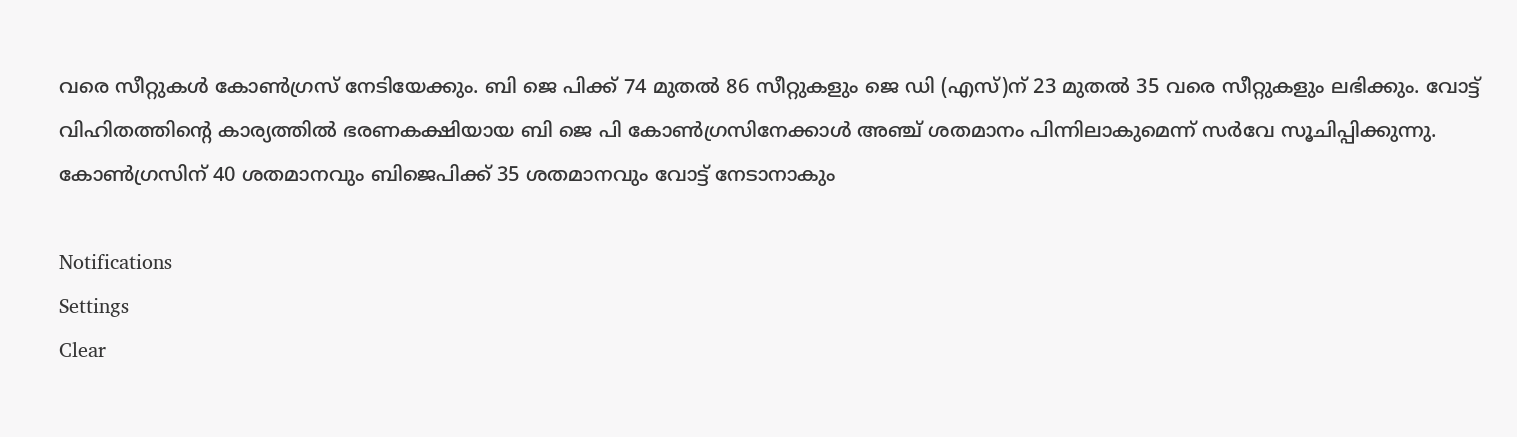വരെ സീറ്റുകൾ കോൺഗ്രസ് നേടിയേക്കും. ബി ജെ പിക്ക് 74 മുതൽ 86 സീറ്റുകളും ജെ ഡി (എസ്)ന് 23 മുതൽ 35 വരെ സീറ്റുകളും ലഭിക്കും. വോട്ട് വിഹിതത്തിന്റെ കാര്യത്തിൽ ഭരണകക്ഷിയായ ബി ജെ പി കോൺഗ്രസിനേക്കാൾ അഞ്ച് ശതമാനം പിന്നിലാകുമെന്ന് സർവേ സൂചിപ്പിക്കുന്നു. കോൺഗ്രസിന് 40 ശതമാനവും ബിജെപിക്ക് 35 ശതമാനവും വോട്ട് നേടാനാകും

Notifications
Settings
Clear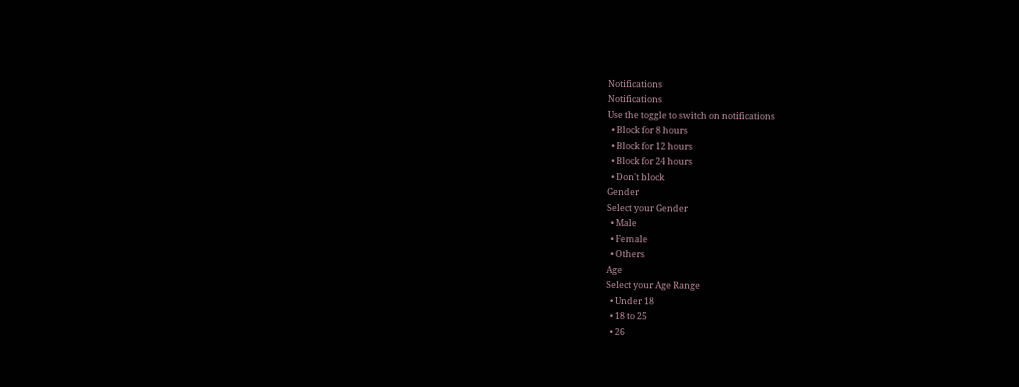Notifications
Notifications
Use the toggle to switch on notifications
  • Block for 8 hours
  • Block for 12 hours
  • Block for 24 hours
  • Don't block
Gender
Select your Gender
  • Male
  • Female
  • Others
Age
Select your Age Range
  • Under 18
  • 18 to 25
  • 26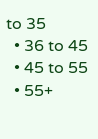to 35
  • 36 to 45
  • 45 to 55
  • 55+